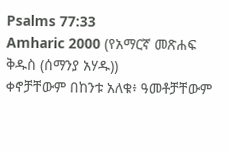Psalms 77:33
Amharic 2000 (የአማርኛ መጽሐፍ ቅዱስ (ሰማንያ አሃዱ))
ቀኖቻቸውም በከንቱ አለቁ፥ ዓመቶቻቸውም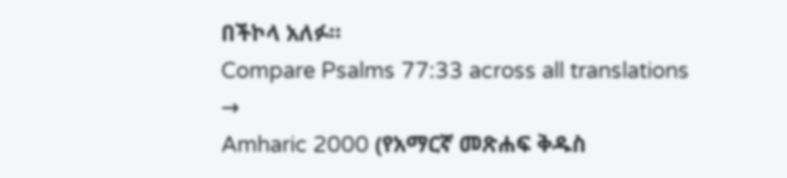በችኮላ አለፉ።
Compare Psalms 77:33 across all translations →
Amharic 2000 (የአማርኛ መጽሐፍ ቅዱስ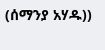(ሰማንያ አሃዱ))